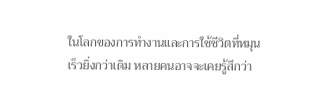ในโลกของการทำงานและการใช้ชีวิตที่หมุนเร็วยิ่งกว่าเดิม หลายคนอาจจะเคยรู้สึกว่า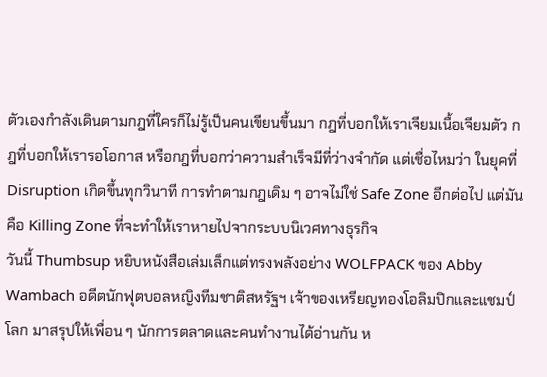ตัวเองกำลังเดินตามกฎที่ใครก็ไม่รู้เป็นคนเขียนขึ้นมา กฎที่บอกให้เราเจียมเนื้อเจียมตัว กฎที่บอกให้เรารอโอกาส หรือกฎที่บอกว่าความสำเร็จมีที่ว่างจำกัด แต่เชื่อไหมว่า ในยุคที่ Disruption เกิดขึ้นทุกวินาที การทำตามกฎเดิม ๆ อาจไม่ใช่ Safe Zone อีกต่อไป แต่มันคือ Killing Zone ที่จะทำให้เราหายไปจากระบบนิเวศทางธุรกิจ
วันนี้ Thumbsup หยิบหนังสือเล่มเล็กแต่ทรงพลังอย่าง WOLFPACK ของ Abby Wambach อดีตนักฟุตบอลหญิงทีมชาติสหรัฐฯ เจ้าของเหรียญทองโอลิมปิกและแชมป์โลก มาสรุปให้เพื่อน ๆ นักการตลาดและคนทำงานได้อ่านกัน ห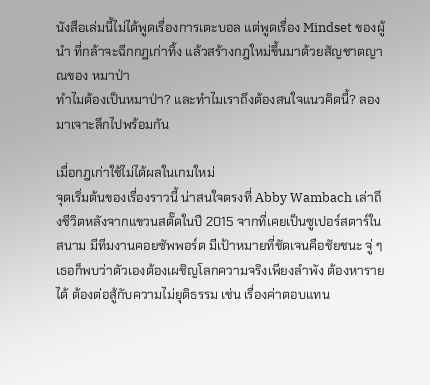นังสือเล่มนี้ไม่ได้พูดเรื่องการเตะบอล แต่พูดเรื่อง Mindset ของผู้นำ ที่กล้าจะฉีกกฎเก่าทิ้ง แล้วสร้างกฎใหม่ขึ้นมาด้วยสัญชาตญาณของ หมาป่า
ทำไมต้องเป็นหมาป่า? และทำไมเราถึงต้องสนใจแนวคิดนี้? ลองมาเจาะลึกไปพร้อมกัน

เมื่อกฎเก่าใช้ไม่ได้ผลในเกมใหม่
จุดเริ่มต้นของเรื่องราวนี้ น่าสนใจตรงที่ Abby Wambach เล่าถึงชีวิตหลังจากแขวนสตั๊ดในปี 2015 จากที่เคยเป็นซูเปอร์สตาร์ในสนาม มีทีมงานคอยซัพพอร์ต มีเป้าหมายที่ชัดเจนคือชัยชนะ จู่ ๆ เธอก็พบว่าตัวเองต้องเผชิญโลกความจริงเพียงลำพัง ต้องหารายได้ ต้องต่อสู้กับความไม่ยุติธรรม เช่น เรื่องค่าตอบแทน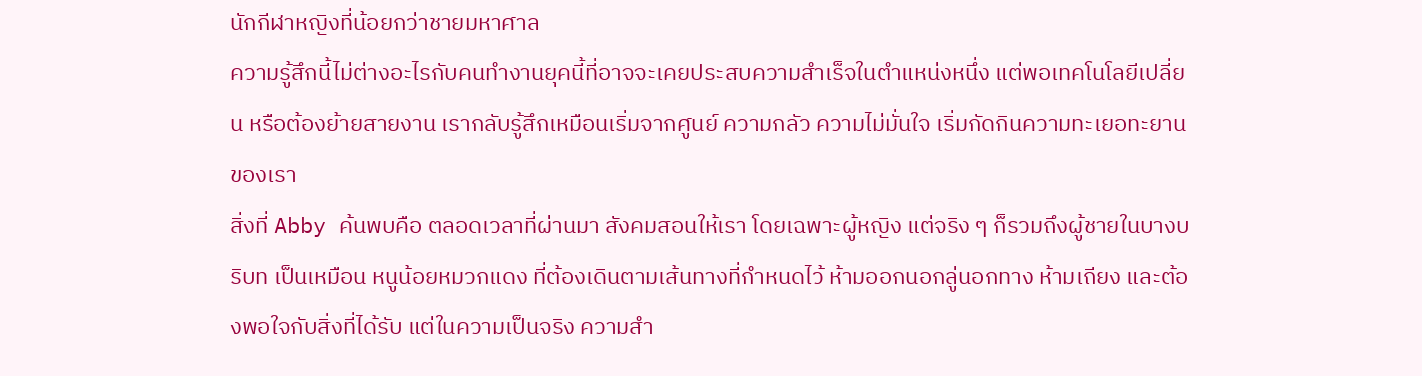นักกีฬาหญิงที่น้อยกว่าชายมหาศาล
ความรู้สึกนี้ไม่ต่างอะไรกับคนทำงานยุคนี้ที่อาจจะเคยประสบความสำเร็จในตำแหน่งหนึ่ง แต่พอเทคโนโลยีเปลี่ยน หรือต้องย้ายสายงาน เรากลับรู้สึกเหมือนเริ่มจากศูนย์ ความกลัว ความไม่มั่นใจ เริ่มกัดกินความทะเยอทะยานของเรา
สิ่งที่ Abby ค้นพบคือ ตลอดเวลาที่ผ่านมา สังคมสอนให้เรา โดยเฉพาะผู้หญิง แต่จริง ๆ ก็รวมถึงผู้ชายในบางบริบท เป็นเหมือน หนูน้อยหมวกแดง ที่ต้องเดินตามเส้นทางที่กำหนดไว้ ห้ามออกนอกลู่นอกทาง ห้ามเถียง และต้องพอใจกับสิ่งที่ได้รับ แต่ในความเป็นจริง ความสำ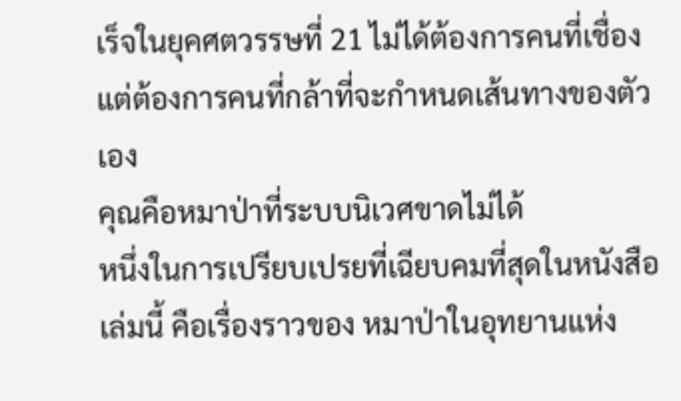เร็จในยุคศตวรรษที่ 21 ไม่ได้ต้องการคนที่เชื่อง แต่ต้องการคนที่กล้าที่จะกำหนดเส้นทางของตัวเอง
คุณคือหมาป่าที่ระบบนิเวศขาดไม่ได้
หนึ่งในการเปรียบเปรยที่เฉียบคมที่สุดในหนังสือเล่มนี้ คือเรื่องราวของ หมาป่าในอุทยานแห่ง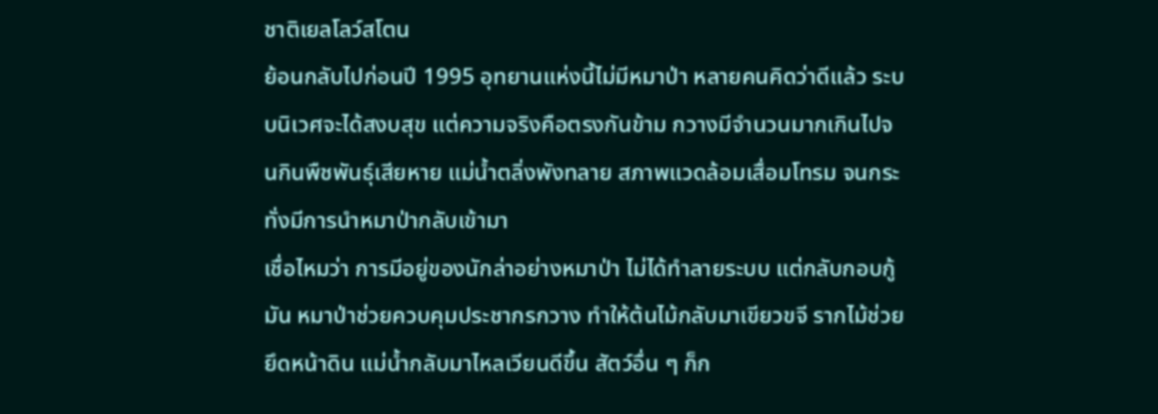ชาติเยลโลว์สโตน
ย้อนกลับไปก่อนปี 1995 อุทยานแห่งนี้ไม่มีหมาป่า หลายคนคิดว่าดีแล้ว ระบบนิเวศจะได้สงบสุข แต่ความจริงคือตรงกันข้าม กวางมีจำนวนมากเกินไปจนกินพืชพันธุ์เสียหาย แม่น้ำตลิ่งพังทลาย สภาพแวดล้อมเสื่อมโทรม จนกระทั่งมีการนำหมาป่ากลับเข้ามา
เชื่อไหมว่า การมีอยู่ของนักล่าอย่างหมาป่า ไม่ได้ทำลายระบบ แต่กลับกอบกู้มัน หมาป่าช่วยควบคุมประชากรกวาง ทำให้ต้นไม้กลับมาเขียวขจี รากไม้ช่วยยึดหน้าดิน แม่น้ำกลับมาไหลเวียนดีขึ้น สัตว์อื่น ๆ ก็ก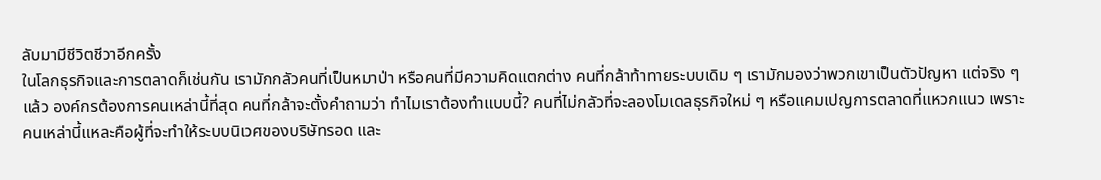ลับมามีชีวิตชีวาอีกครั้ง
ในโลกธุรกิจและการตลาดก็เช่นกัน เรามักกลัวคนที่เป็นหมาป่า หรือคนที่มีความคิดแตกต่าง คนที่กล้าท้าทายระบบเดิม ๆ เรามักมองว่าพวกเขาเป็นตัวปัญหา แต่จริง ๆ แล้ว องค์กรต้องการคนเหล่านี้ที่สุด คนที่กล้าจะตั้งคำถามว่า ทำไมเราต้องทำแบบนี้? คนที่ไม่กลัวที่จะลองโมเดลธุรกิจใหม่ ๆ หรือแคมเปญการตลาดที่แหวกแนว เพราะคนเหล่านี้แหละคือผู้ที่จะทำให้ระบบนิเวศของบริษัทรอด และ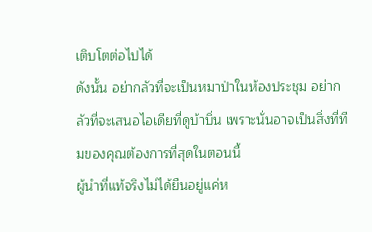เติบโตต่อไปได้
ดังนั้น อย่ากลัวที่จะเป็นหมาป่าในห้องประชุม อย่ากลัวที่จะเสนอไอเดียที่ดูบ้าบิ่น เพราะนั่นอาจเป็นสิ่งที่ทีมของคุณต้องการที่สุดในตอนนี้
ผู้นำที่แท้จริงไม่ได้ยืนอยู่แค่ห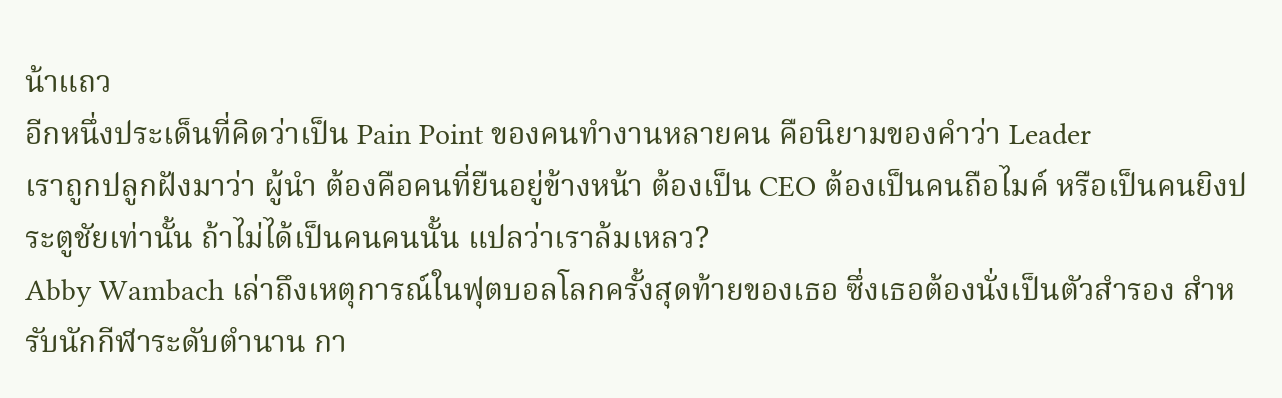น้าแถว
อีกหนึ่งประเด็นที่คิดว่าเป็น Pain Point ของคนทำงานหลายคน คือนิยามของคำว่า Leader
เราถูกปลูกฝังมาว่า ผู้นำ ต้องคือคนที่ยืนอยู่ข้างหน้า ต้องเป็น CEO ต้องเป็นคนถือไมค์ หรือเป็นคนยิงประตูชัยเท่านั้น ถ้าไม่ได้เป็นคนคนนั้น แปลว่าเราล้มเหลว?
Abby Wambach เล่าถึงเหตุการณ์ในฟุตบอลโลกครั้งสุดท้ายของเธอ ซึ่งเธอต้องนั่งเป็นตัวสำรอง สำหรับนักกีฬาระดับตำนาน กา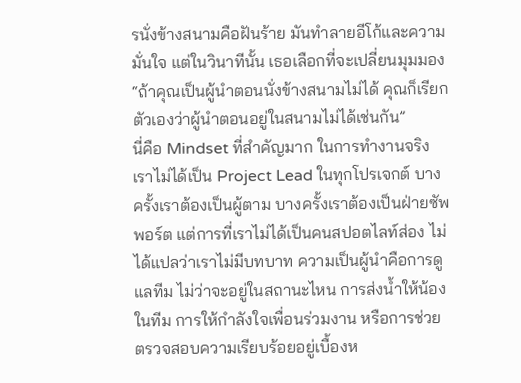รนั่งข้างสนามคือฝันร้าย มันทำลายอีโก้และความมั่นใจ แต่ในวินาทีนั้น เธอเลือกที่จะเปลี่ยนมุมมอง
“ถ้าคุณเป็นผู้นำตอนนั่งข้างสนามไม่ได้ คุณก็เรียกตัวเองว่าผู้นำตอนอยู่ในสนามไม่ได้เช่นกัน”
นี่คือ Mindset ที่สำคัญมาก ในการทำงานจริง เราไม่ได้เป็น Project Lead ในทุกโปรเจกต์ บางครั้งเราต้องเป็นผู้ตาม บางครั้งเราต้องเป็นฝ่ายซัพพอร์ต แต่การที่เราไม่ได้เป็นคนสปอตไลท์ส่อง ไม่ได้แปลว่าเราไม่มีบทบาท ความเป็นผู้นำคือการดูแลทีม ไม่ว่าจะอยู่ในสถานะไหน การส่งน้ำให้น้องในทีม การให้กำลังใจเพื่อนร่วมงาน หรือการช่วยตรวจสอบความเรียบร้อยอยู่เบื้องห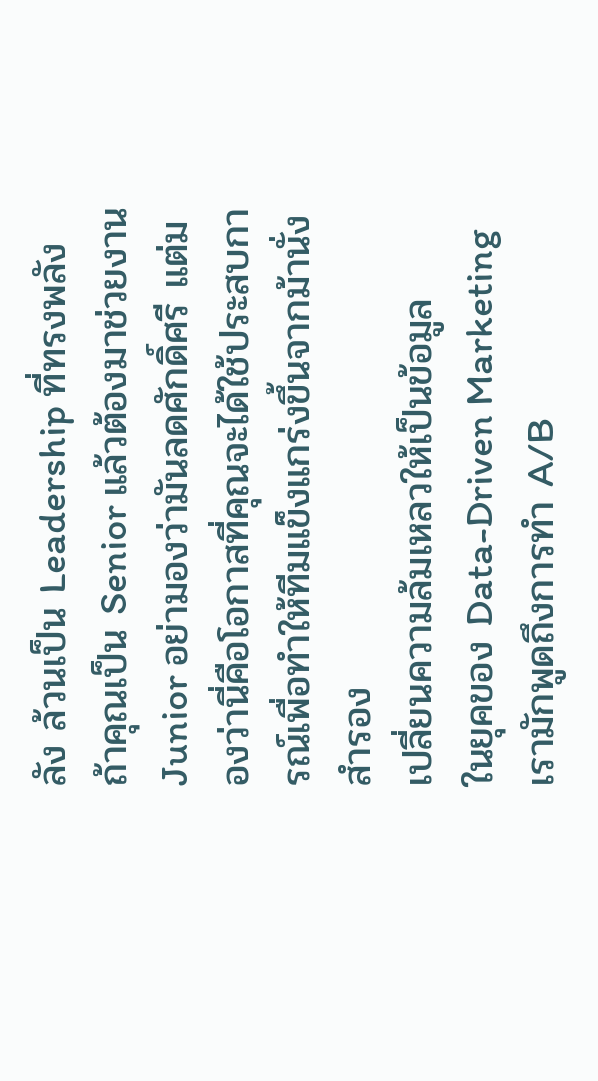ลัง ล้วนเป็น Leadership ที่ทรงพลัง
ถ้าคุณเป็น Senior แล้วต้องมาช่วยงาน Junior อย่ามองว่ามันลดศักดิ์ศรี แต่มองว่านี่คือโอกาสที่คุณจะได้ใช้ประสบการณ์เพื่อทำให้ทีมแข็งแกร่งขึ้นจากม้านั่งสำรอง
เปลี่ยนความล้มเหลวให้เป็นข้อมูล
ในยุคของ Data-Driven Marketing เรามักพูดถึงการทำ A/B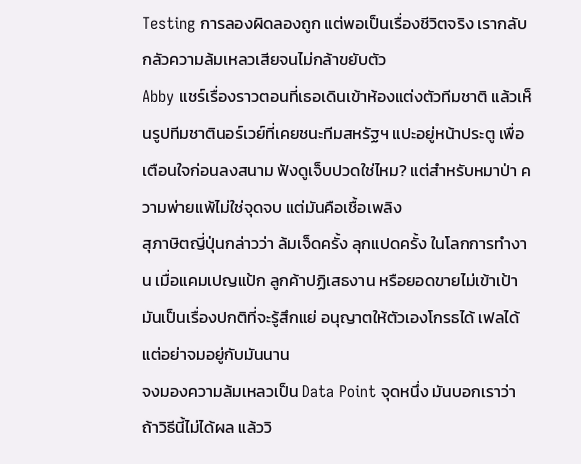Testing การลองผิดลองถูก แต่พอเป็นเรื่องชีวิตจริง เรากลับกลัวความล้มเหลวเสียจนไม่กล้าขยับตัว
Abby แชร์เรื่องราวตอนที่เธอเดินเข้าห้องแต่งตัวทีมชาติ แล้วเห็นรูปทีมชาตินอร์เวย์ที่เคยชนะทีมสหรัฐฯ แปะอยู่หน้าประตู เพื่อเตือนใจก่อนลงสนาม ฟังดูเจ็บปวดใช่ไหม? แต่สำหรับหมาป่า ความพ่ายแพ้ไม่ใช่จุดจบ แต่มันคือเชื้อเพลิง
สุภาษิตญี่ปุ่นกล่าวว่า ล้มเจ็ดครั้ง ลุกแปดครั้ง ในโลกการทำงาน เมื่อแคมเปญแป้ก ลูกค้าปฏิเสธงาน หรือยอดขายไม่เข้าเป้า มันเป็นเรื่องปกติที่จะรู้สึกแย่ อนุญาตให้ตัวเองโกรธได้ เฟลได้ แต่อย่าจมอยู่กับมันนาน
จงมองความล้มเหลวเป็น Data Point จุดหนึ่ง มันบอกเราว่า ถ้าวิธีนี้ไม่ได้ผล แล้ววิ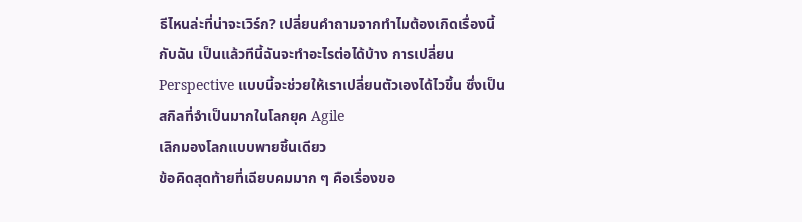ธีไหนล่ะที่น่าจะเวิร์ก? เปลี่ยนคำถามจากทำไมต้องเกิดเรื่องนี้กับฉัน เป็นแล้วทีนี้ฉันจะทำอะไรต่อได้บ้าง การเปลี่ยน Perspective แบบนี้จะช่วยให้เราเปลี่ยนตัวเองได้ไวขึ้น ซึ่งเป็นสกิลที่จำเป็นมากในโลกยุค Agile
เลิกมองโลกแบบพายชิ้นเดียว
ข้อคิดสุดท้ายที่เฉียบคมมาก ๆ คือเรื่องขอ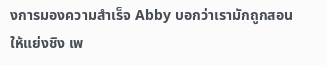งการมองความสำเร็จ Abby บอกว่าเรามักถูกสอนให้แย่งชิง เพ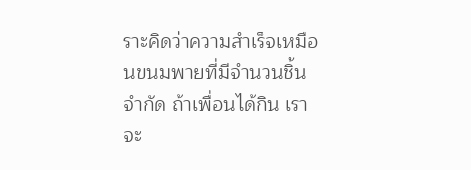ราะคิดว่าความสำเร็จเหมือนขนมพายที่มีจำนวนชิ้นจำกัด ถ้าเพื่อนได้กิน เราจะ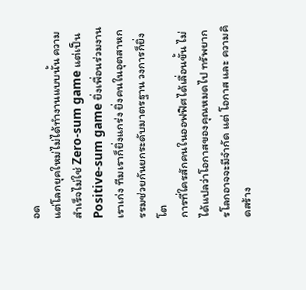อด
แต่โลกยุคใหม่ไม่ได้ทำงานแบบนั้น ความสำเร็จไม่ใช่ Zero-sum game แต่เป็น Positive-sum game ยิ่งเพื่อนร่วมงานเราเก่ง ทีมเราก็ยิ่งแกร่ง ยิ่งคนในอุตสาหกรรมช่วยกันยกระดับมาตรฐาน วงการก็ยิ่งโต
การที่ใครสักคนในออฟฟิศได้เลื่อนขั้น ไม่ได้แปลว่าโอกาสของคุณหมดไป ทรัพยากรโลกอาจจะมีจำกัด แต่ โอกาส และ ความคิดสร้าง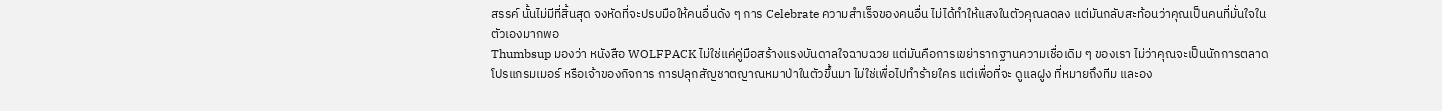สรรค์ นั้นไม่มีที่สิ้นสุด จงหัดที่จะปรบมือให้คนอื่นดัง ๆ การ Celebrate ความสำเร็จของคนอื่น ไม่ได้ทำให้แสงในตัวคุณลดลง แต่มันกลับสะท้อนว่าคุณเป็นคนที่มั่นใจในตัวเองมากพอ
Thumbsup มองว่า หนังสือ WOLFPACK ไม่ใช่แค่คู่มือสร้างแรงบันดาลใจฉาบฉวย แต่มันคือการเขย่ารากฐานความเชื่อเดิม ๆ ของเรา ไม่ว่าคุณจะเป็นนักการตลาด โปรแกรมเมอร์ หรือเจ้าของกิจการ การปลุกสัญชาตญาณหมาป่าในตัวขึ้นมา ไม่ใช่เพื่อไปทำร้ายใคร แต่เพื่อที่จะ ดูแลฝูง ที่หมายถึงทีม และอง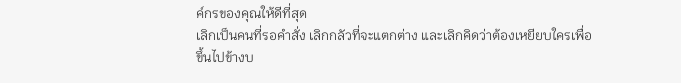ค์กรของคุณให้ดีที่สุด
เลิกเป็นคนที่รอคำสั่ง เลิกกลัวที่จะแตกต่าง และเลิกคิดว่าต้องเหยียบใครเพื่อขึ้นไปข้างบ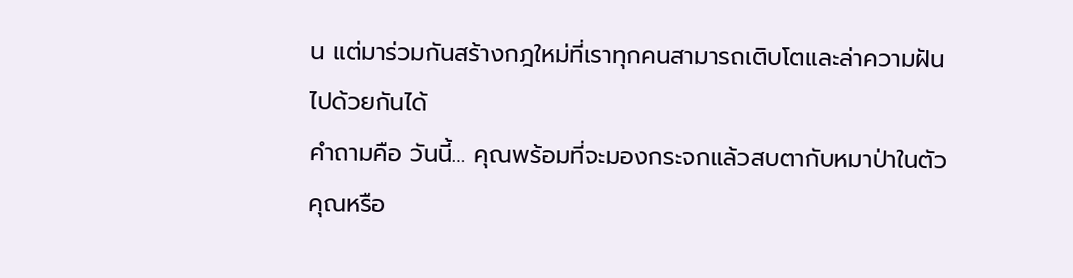น แต่มาร่วมกันสร้างกฎใหม่ที่เราทุกคนสามารถเติบโตและล่าความฝันไปด้วยกันได้
คำถามคือ วันนี้… คุณพร้อมที่จะมองกระจกแล้วสบตากับหมาป่าในตัวคุณหรือ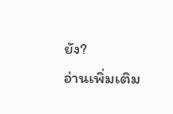ยัง?
อ่านเพิ่มเติม